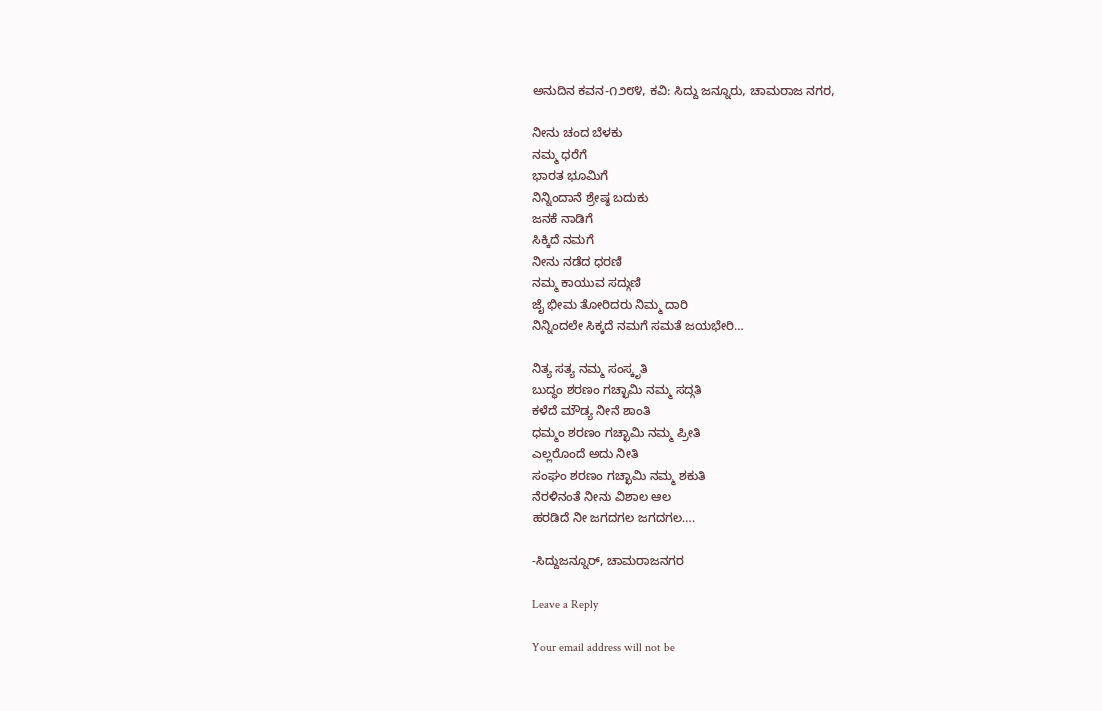ಅನುದಿನ ಕವನ-೧೨೮೪, ಕವಿ: ಸಿದ್ದು ಜನ್ನೂರು, ಚಾಮರಾಜ ನಗರ,

ನೀನು ಚಂದ ಬೆಳಕು
ನಮ್ಮ ಧರೆಗೆ
ಭಾರತ ಭೂಮಿಗೆ
ನಿನ್ನಿಂದಾನೆ ಶ್ರೇಷ್ಠ ಬದುಕು
ಜನಕೆ ನಾಡಿಗೆ
ಸಿಕ್ಕಿದೆ ನಮಗೆ
ನೀನು ನಡೆದ ಧರಣಿ
ನಮ್ಮ ಕಾಯುವ ಸದ್ಗುಣಿ
ಜೈ ಭೀಮ ತೋರಿದರು ನಿಮ್ಮ ದಾರಿ
ನಿನ್ನಿಂದಲೇ ಸಿಕ್ಕದೆ ನಮಗೆ ಸಮತೆ ಜಯಭೇರಿ…

ನಿತ್ಯ ಸತ್ಯ ನಮ್ಮ ಸಂಸ್ಕೃತಿ
ಬುದ್ಧಂ ಶರಣಂ ಗಚ್ಛಾಮಿ ನಮ್ಮ ಸದ್ಗತಿ
ಕಳೆದೆ ಮೌಡ್ಯ ನೀನೆ ಶಾಂತಿ
ಧಮ್ಮಂ ಶರಣಂ ಗಚ್ಛಾಮಿ ನಮ್ಮ ಪ್ರೀತಿ
ಎಲ್ಲರೊಂದೆ ಅದು ನೀತಿ
ಸಂಘಂ ಶರಣಂ ಗಚ್ಛಾಮಿ ನಮ್ಮ ಶಕುತಿ
ನೆರಳಿನಂತೆ ನೀನು ವಿಶಾಲ ಆಲ
ಹರಡಿದೆ ನೀ ಜಗದಗಲ ಜಗದಗಲ….

-ಸಿದ್ದುಜನ್ನೂರ್, ಚಾಮರಾಜನಗರ

Leave a Reply

Your email address will not be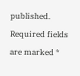published. Required fields are marked *